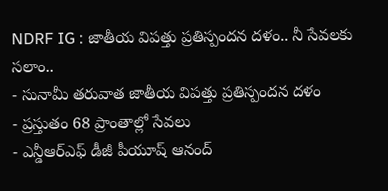NDRF IG : జాతీయ విపత్తు ప్రతిస్పందన దళం.. నీ సేవలకు సలాం..
- సునామీ తరువాత జాతీయ విపత్తు ప్రతిస్పందన దళం
- ప్రస్తుతం 68 ప్రాంతాల్లో సేవలు
- ఎన్డీఆర్ఎఫ్ డీజీ పీయూష్ ఆనంద్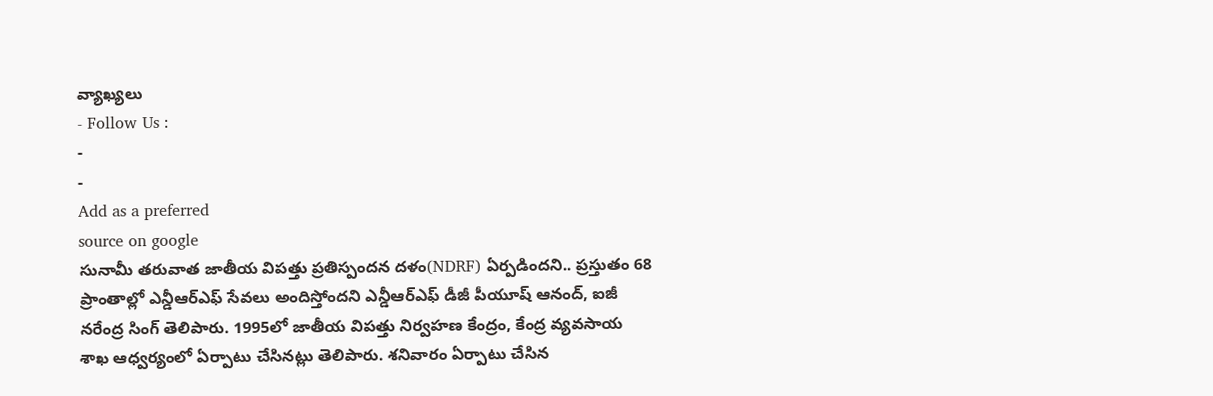వ్యాఖ్యలు
- Follow Us :
-
-
Add as a preferred
source on google
సునామీ తరువాత జాతీయ విపత్తు ప్రతిస్పందన దళం(NDRF) ఏర్పడిందని.. ప్రస్తుతం 68 ప్రాంతాల్లో ఎన్డీఆర్ఎఫ్ సేవలు అందిస్తోందని ఎన్డీఆర్ఎఫ్ డీజీ పీయూష్ ఆనంద్, ఐజీ నరేంద్ర సింగ్ తెలిపారు. 1995లో జాతీయ విపత్తు నిర్వహణ కేంద్రం, కేంద్ర వ్యవసాయ శాఖ ఆధ్వర్యంలో ఏర్పాటు చేసినట్లు తెలిపారు. శనివారం ఏర్పాటు చేసిన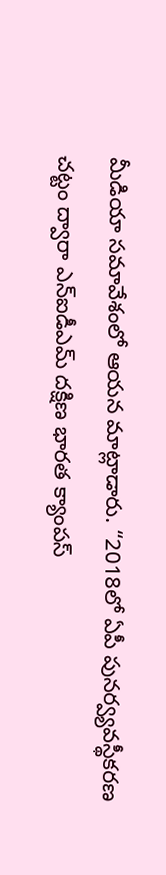మీడియా సమావేశంలో ఆయన మాట్లాడారు. “2018లో ఏపీ పునర్వ్యవస్థీకరణ చట్టం ద్వారా ఎన్ఐడీఎమ్ దక్షిణ భారత క్యాంపస్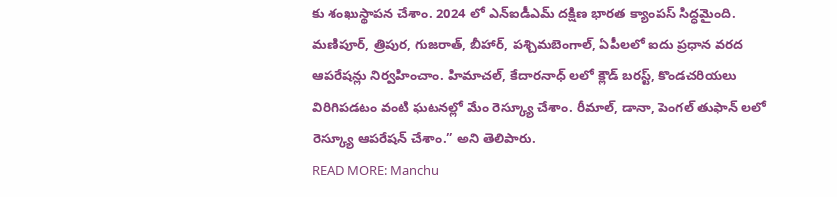కు శంఖుస్థాపన చేశాం. 2024 లో ఎన్ఐడీఎమ్ దక్షిణ భారత క్యాంపస్ సిద్ధమైంది. మణిపూర్, త్రిపుర, గుజరాత్, బీహార్, పశ్చిమబెంగాల్, ఏపీలలో ఐదు ప్రధాన వరద ఆపరేషన్లు నిర్వహించాం. హిమాచల్, కేదారనాధ్ లలో క్లౌడ్ బరస్ట్, కొండచరియలు విరిగిపడటం వంటి ఘటనల్లో మేం రెస్క్యూ చేశాం. రీమాల్, డానా, పెంగల్ తుఫాన్ లలో రెస్క్యూ ఆపరేషన్ చేశాం.” అని తెలిపారు.
READ MORE: Manchu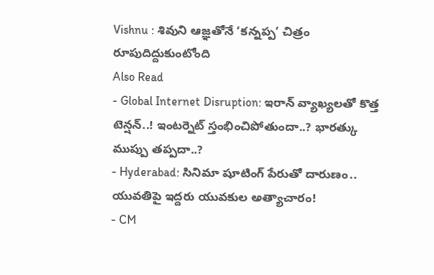Vishnu : శివుని ఆజ్ఞతోనే ‘కన్నప్ప’ చిత్రం రూపుదిద్దుకుంటోంది
Also Read
- Global Internet Disruption: ఇరాన్ వ్యాఖ్యలతో కొత్త టెన్షన్..! ఇంటర్నెట్ స్తంభించిపోతుందా..? భారత్కు ముప్పు తప్పదా..?
- Hyderabad: సినిమా షూటింగ్ పేరుతో దారుణం.. యువతిపై ఇద్దరు యువకుల అత్యాచారం!
- CM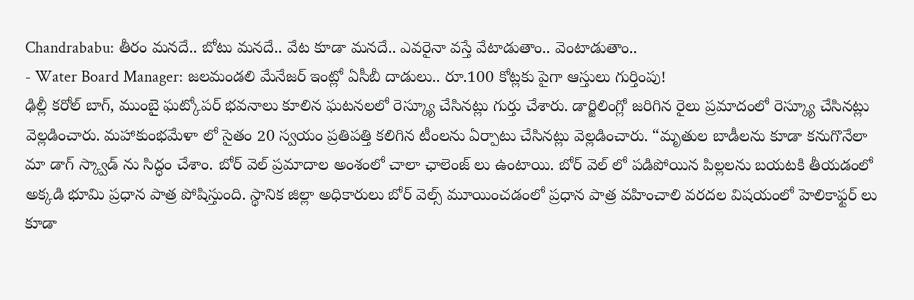Chandrababu: తీరం మనదే.. బోటు మనదే.. వేట కూడా మనదే.. ఎవరైనా వస్తే వేటాడుతాం.. వెంటాడుతాం..
- Water Board Manager: జలమండలి మేనేజర్ ఇంట్లో ఏసీబీ దాడులు.. రూ.100 కోట్లకు పైగా ఆస్తులు గుర్తింపు!
ఢిల్లీ కరోల్ బాగ్, ముంబై ఘట్కోపర్ భవనాలు కూలిన ఘటనలలో రెస్క్యూ చేసినట్లు గుర్తు చేశారు. డార్జిలింగ్లో జరిగిన రైలు ప్రమాదంలో రెస్క్యూ చేసినట్లు వెల్లడించారు. మహాకుంభమేళా లో సైతం 20 స్వయం ప్రతిపత్తి కలిగిన టీంలను ఏర్పాటు చేసినట్లు వెల్లడించారు. “మృతుల బాడీలను కూడా కనుగొనేలా మా డాగ్ స్క్వాడ్ ను సిద్ధం చేశాం. బోర్ వెల్ ప్రమాదాల అంశంలో చాలా ఛాలెంజ్ లు ఉంటాయి. బోర్ వెల్ లో పడిపోయిన పిల్లలను బయటకి తీయడంలో అక్కడి భూమి ప్రధాన పాత్ర పోషిస్తుంది. స్థానిక జిల్లా అధికారులు బోర్ వెల్స్ మూయించడంలో ప్రధాన పాత్ర వహించాలి వరదల విషయంలో హెలికాఫ్టర్ లు కూడా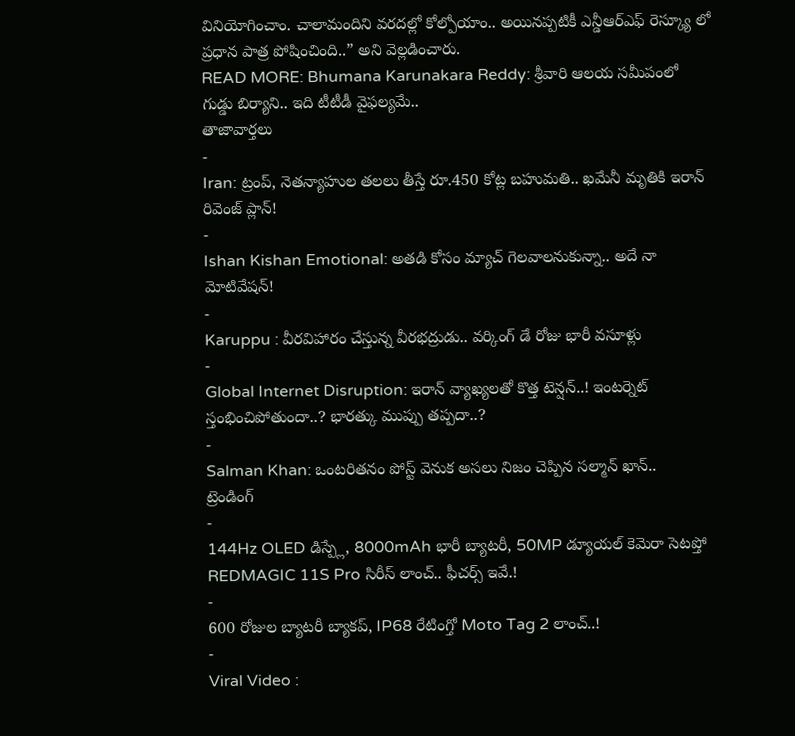వినియోగించాం. చాలామందిని వరదల్లో కోల్పోయాం.. అయినప్పటికీ ఎన్డీఆర్ఎఫ్ రెస్క్యూ లో ప్రధాన పాత్ర పోషించింది..” అని వెల్లడించారు.
READ MORE: Bhumana Karunakara Reddy: శ్రీవారి ఆలయ సమీపంలో గుడ్డు బిర్యాని.. ఇది టీటీడీ వైఫల్యమే..
తాజావార్తలు
-
Iran: ట్రంప్, నెతన్యాహుల తలలు తీస్తే రూ.450 కోట్ల బహుమతి.. ఖమేనీ మృతికి ఇరాన్ రివెంజ్ ప్లాన్!
-
Ishan Kishan Emotional: అతడి కోసం మ్యాచ్ గెలవాలనుకున్నా.. అదే నా మోటివేషన్!
-
Karuppu : వీరవిహారం చేస్తున్న వీరభద్రుడు.. వర్కింగ్ డే రోజు భారీ వసూళ్లు
-
Global Internet Disruption: ఇరాన్ వ్యాఖ్యలతో కొత్త టెన్షన్..! ఇంటర్నెట్ స్తంభించిపోతుందా..? భారత్కు ముప్పు తప్పదా..?
-
Salman Khan: ఒంటరితనం పోస్ట్ వెనుక అసలు నిజం చెప్పిన సల్మాన్ ఖాన్..
ట్రెండింగ్
-
144Hz OLED డిస్ప్లే, 8000mAh భారీ బ్యాటరీ, 50MP డ్యూయల్ కెమెరా సెటప్తో REDMAGIC 11S Pro సిరీస్ లాంచ్.. ఫీచర్స్ ఇవే.!
-
600 రోజుల బ్యాటరీ బ్యాకప్, IP68 రేటింగ్తో Moto Tag 2 లాంచ్..!
-
Viral Video :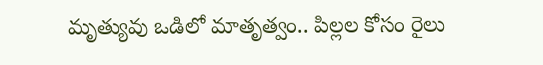మృత్యువు ఒడిలో మాతృత్వం.. పిల్లల కోసం రైలు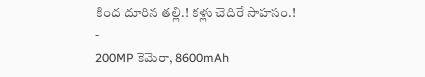కింద దూరిన తల్లి.! కళ్లు చెదిరే సాహసం.!
-
200MP కెమెరా, 8600mAh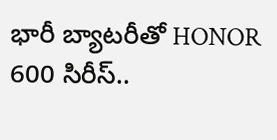భారీ బ్యాటరీతో HONOR 600 సిరీస్..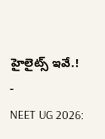హైలైట్స్ ఇవే.!
-
NEET UG 2026: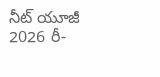నీట్ యూజీ 2026 రీ-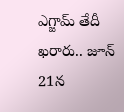ఎగ్జామ్ తేదీ ఖరారు.. జూన్ 21న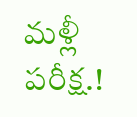మళ్లీ పరీక్ష.!